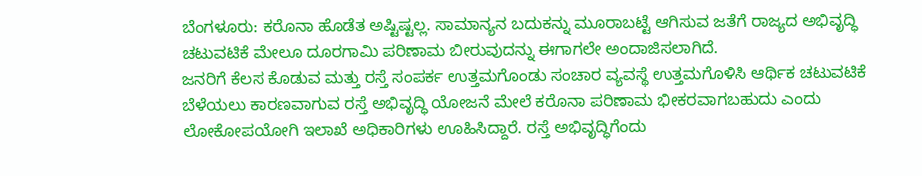ಬೆಂಗಳೂರು: ಕರೊನಾ ಹೊಡೆತ ಅಷ್ಟಿಷ್ಟಲ್ಲ. ಸಾಮಾನ್ಯನ ಬದುಕನ್ನು ಮೂರಾಬಟ್ಟೆ ಆಗಿಸುವ ಜತೆಗೆ ರಾಜ್ಯದ ಅಭಿವೃದ್ಧಿ ಚಟುವಟಿಕೆ ಮೇಲೂ ದೂರಗಾಮಿ ಪರಿಣಾಮ ಬೀರುವುದನ್ನು ಈಗಾಗಲೇ ಅಂದಾಜಿಸಲಾಗಿದೆ.
ಜನರಿಗೆ ಕೆಲಸ ಕೊಡುವ ಮತ್ತು ರಸ್ತೆ ಸಂಪರ್ಕ ಉತ್ತಮಗೊಂಡು ಸಂಚಾರ ವ್ಯವಸ್ಥೆ ಉತ್ತಮಗೊಳಿಸಿ ಆರ್ಥಿಕ ಚಟುವಟಿಕೆ ಬೆಳೆಯಲು ಕಾರಣವಾಗುವ ರಸ್ತೆ ಅಭಿವೃದ್ಧಿ ಯೋಜನೆ ಮೇಲೆ ಕರೊನಾ ಪರಿಣಾಮ ಭೀಕರವಾಗಬಹುದು ಎಂದು ಲೋಕೋಪಯೋಗಿ ಇಲಾಖೆ ಅಧಿಕಾರಿಗಳು ಊಹಿಸಿದ್ದಾರೆ. ರಸ್ತೆ ಅಭಿವೃದ್ಧಿಗೆಂದು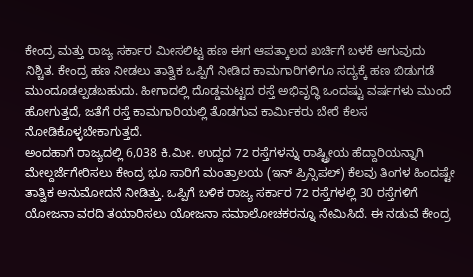ಕೇಂದ್ರ ಮತ್ತು ರಾಜ್ಯ ಸರ್ಕಾರ ಮೀಸಲಿಟ್ಟ ಹಣ ಈಗ ಆಪತ್ಕಾಲದ ಖರ್ಚಿಗೆ ಬಳಕೆ ಆಗುವುದು ನಿಶ್ಚಿತ. ಕೇಂದ್ರ ಹಣ ನೀಡಲು ತಾತ್ವಿಕ ಒಪ್ಪಿಗೆ ನೀಡಿದ ಕಾಮಗಾರಿಗಳಿಗೂ ಸದ್ಯಕ್ಕೆ ಹಣ ಬಿಡುಗಡೆ ಮುಂದೂಡಲ್ಪಡಬಹುದು. ಹೀಗಾದಲ್ಲಿ ದೊಡ್ಡಮಟ್ಟದ ರಸ್ತೆ ಅಭಿವೃದ್ಧಿ ಒಂದಷ್ಟು ವರ್ಷಗಳು ಮುಂದೆ ಹೋಗುತ್ತದೆ, ಜತೆಗೆ ರಸ್ತೆ ಕಾಮಗಾರಿಯಲ್ಲಿ ತೊಡಗುವ ಕಾರ್ವಿುಕರು ಬೇರೆ ಕೆಲಸ ನೋಡಿಕೊಳ್ಳಬೇಕಾಗುತ್ತದೆ.
ಅಂದಹಾಗೆ ರಾಜ್ಯದಲ್ಲಿ 6,038 ಕಿ.ಮೀ. ಉದ್ದದ 72 ರಸ್ತೆಗಳನ್ನು ರಾಷ್ಟ್ರೀಯ ಹೆದ್ದಾರಿಯನ್ನಾಗಿ ಮೇಲ್ದರ್ಜೆಗೇರಿಸಲು ಕೇಂದ್ರ ಭೂ ಸಾರಿಗೆ ಮಂತ್ರಾಲಯ (ಇನ್ ಪ್ರಿನ್ಸಿಪಲ್) ಕೆಲವು ತಿಂಗಳ ಹಿಂದಷ್ಟೇ ತಾತ್ವಿಕ ಅನುಮೋದನೆ ನೀಡಿತ್ತು. ಒಪ್ಪಿಗೆ ಬಳಿಕ ರಾಜ್ಯ ಸರ್ಕಾರ 72 ರಸ್ತೆಗಳಲ್ಲಿ 30 ರಸ್ತೆಗಳಿಗೆ ಯೋಜನಾ ವರದಿ ತಯಾರಿಸಲು ಯೋಜನಾ ಸಮಾಲೋಚಕರನ್ನೂ ನೇಮಿಸಿದೆ. ಈ ನಡುವೆ ಕೇಂದ್ರ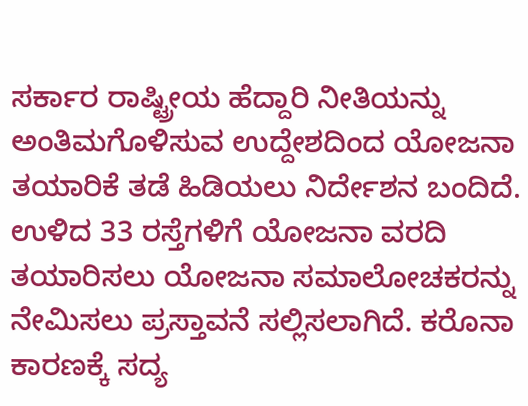ಸರ್ಕಾರ ರಾಷ್ಟ್ರೀಯ ಹೆದ್ದಾರಿ ನೀತಿಯನ್ನು ಅಂತಿಮಗೊಳಿಸುವ ಉದ್ದೇಶದಿಂದ ಯೋಜನಾ ತಯಾರಿಕೆ ತಡೆ ಹಿಡಿಯಲು ನಿರ್ದೇಶನ ಬಂದಿದೆ. ಉಳಿದ 33 ರಸ್ತೆಗಳಿಗೆ ಯೋಜನಾ ವರದಿ ತಯಾರಿಸಲು ಯೋಜನಾ ಸಮಾಲೋಚಕರನ್ನು ನೇಮಿಸಲು ಪ್ರಸ್ತಾವನೆ ಸಲ್ಲಿಸಲಾಗಿದೆ. ಕರೊನಾ ಕಾರಣಕ್ಕೆ ಸದ್ಯ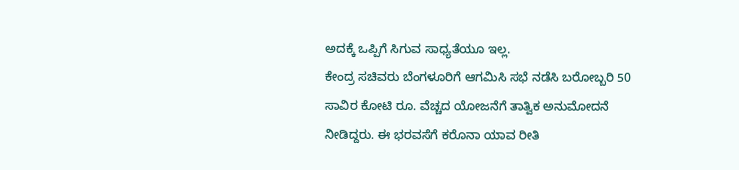ಅದಕ್ಕೆ ಒಪ್ಪಿಗೆ ಸಿಗುವ ಸಾಧ್ಯತೆಯೂ ಇಲ್ಲ.
ಕೇಂದ್ರ ಸಚಿವರು ಬೆಂಗಳೂರಿಗೆ ಆಗಮಿಸಿ ಸಭೆ ನಡೆಸಿ ಬರೋಬ್ಬರಿ 50 ಸಾವಿರ ಕೋಟಿ ರೂ. ವೆಚ್ಚದ ಯೋಜನೆಗೆ ತಾತ್ವಿಕ ಅನುಮೋದನೆ ನೀಡಿದ್ದರು. ಈ ಭರವಸೆಗೆ ಕರೊನಾ ಯಾವ ರೀತಿ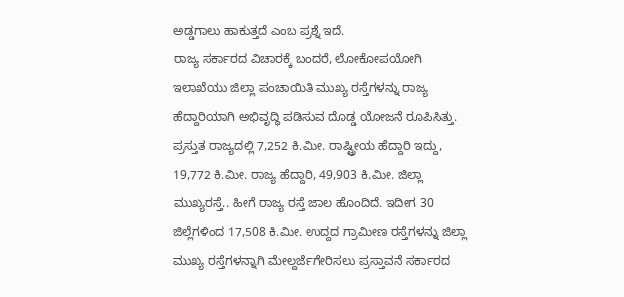ಅಡ್ಡಗಾಲು ಹಾಕುತ್ತದೆ ಎಂಬ ಪ್ರಶ್ನೆ ಇದೆ.
ರಾಜ್ಯ ಸರ್ಕಾರದ ವಿಚಾರಕ್ಕೆ ಬಂದರೆ, ಲೋಕೋಪಯೋಗಿ ಇಲಾಖೆಯು ಜಿಲ್ಲಾ ಪಂಚಾಯಿತಿ ಮುಖ್ಯ ರಸ್ತೆಗಳನ್ನು ರಾಜ್ಯ ಹೆದ್ದಾರಿಯಾಗಿ ಅಭಿವೃದ್ಧಿ ಪಡಿಸುವ ದೊಡ್ಡ ಯೋಜನೆ ರೂಪಿಸಿತ್ತು.
ಪ್ರಸ್ತುತ ರಾಜ್ಯದಲ್ಲಿ 7,252 ಕಿ.ಮೀ. ರಾಷ್ಟ್ರೀಯ ಹೆದ್ದಾರಿ ಇದ್ದು, 19,772 ಕಿ.ಮೀ. ರಾಜ್ಯ ಹೆದ್ದಾರಿ, 49,903 ಕಿ.ಮೀ. ಜಿಲ್ಲಾ ಮುಖ್ಯರಸ್ತೆ.. ಹೀಗೆ ರಾಜ್ಯ ರಸ್ತೆ ಜಾಲ ಹೊಂದಿದೆ. ಇದೀಗ 30 ಜಿಲ್ಲೆಗಳಿಂದ 17,508 ಕಿ.ಮೀ. ಉದ್ದದ ಗ್ರಾಮೀಣ ರಸ್ತೆಗಳನ್ನು ಜಿಲ್ಲಾ ಮುಖ್ಯ ರಸ್ತೆಗಳನ್ನಾಗಿ ಮೇಲ್ದರ್ಜೆಗೇರಿಸಲು ಪ್ರಸ್ತಾವನೆ ಸರ್ಕಾರದ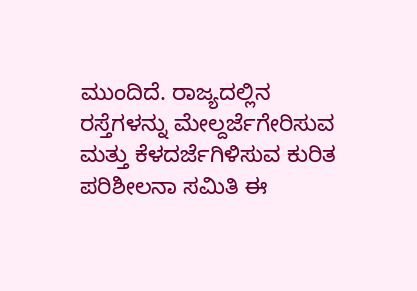ಮುಂದಿದೆ. ರಾಜ್ಯದಲ್ಲಿನ ರಸ್ತೆಗಳನ್ನು ಮೇಲ್ದರ್ಜೆಗೇರಿಸುವ ಮತ್ತು ಕೆಳದರ್ಜೆಗಿಳಿಸುವ ಕುರಿತ ಪರಿಶೀಲನಾ ಸಮಿತಿ ಈ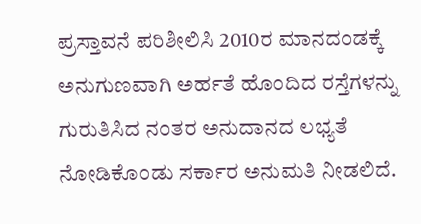ಪ್ರಸ್ತಾವನೆ ಪರಿಶೀಲಿಸಿ 2010ರ ಮಾನದಂಡಕ್ಕೆ ಅನುಗುಣವಾಗಿ ಅರ್ಹತೆ ಹೊಂದಿದ ರಸ್ತೆಗಳನ್ನು ಗುರುತಿಸಿದ ನಂತರ ಅನುದಾನದ ಲಭ್ಯತೆ ನೋಡಿಕೊಂಡು ಸರ್ಕಾರ ಅನುಮತಿ ನೀಡಲಿದೆ.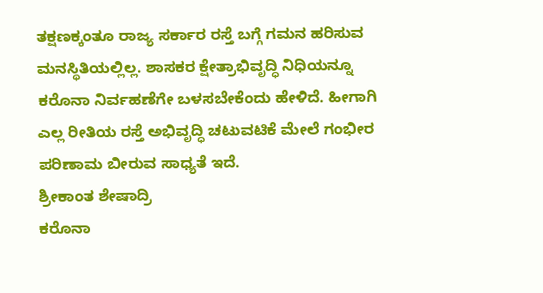ತಕ್ಷಣಕ್ಕಂತೂ ರಾಜ್ಯ ಸರ್ಕಾರ ರಸ್ತೆ ಬಗ್ಗೆ ಗಮನ ಹರಿಸುವ ಮನಸ್ಥಿತಿಯಲ್ಲಿಲ್ಲ. ಶಾಸಕರ ಕ್ಷೇತ್ರಾಭಿವೃದ್ಧಿ ನಿಧಿಯನ್ನೂ ಕರೊನಾ ನಿರ್ವಹಣೆಗೇ ಬಳಸಬೇಕೆಂದು ಹೇಳಿದೆ. ಹೀಗಾಗಿ ಎಲ್ಲ ರೀತಿಯ ರಸ್ತೆ ಅಭಿವೃದ್ಧಿ ಚಟುವಟಿಕೆ ಮೇಲೆ ಗಂಭೀರ ಪರಿಣಾಮ ಬೀರುವ ಸಾಧ್ಯತೆ ಇದೆ.
ಶ್ರೀಕಾಂತ ಶೇಷಾದ್ರಿ
ಕರೊನಾ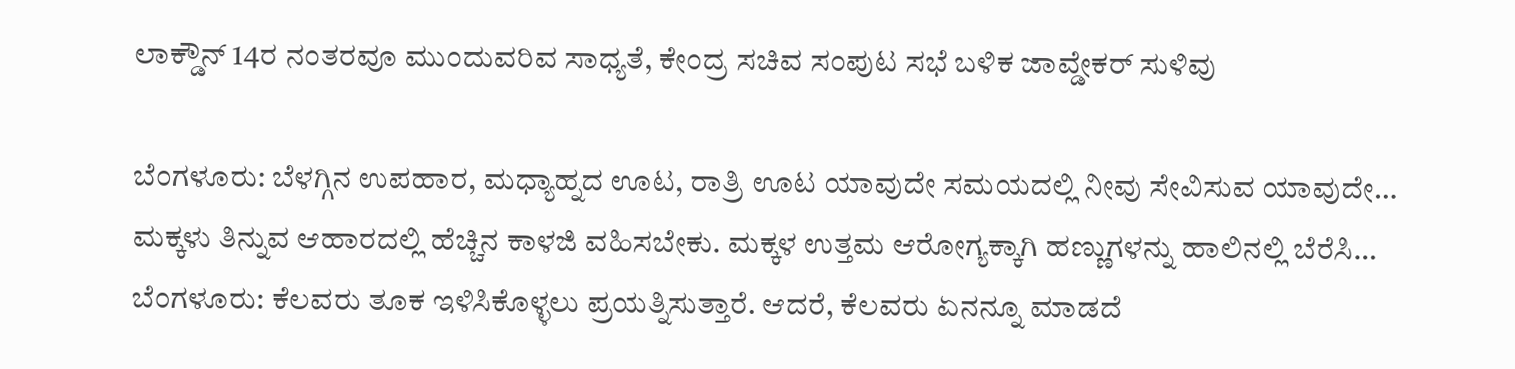ಲಾಕ್ಡೌನ್ 14ರ ನಂತರವೂ ಮುಂದುವರಿವ ಸಾಧ್ಯತೆ, ಕೇಂದ್ರ ಸಚಿವ ಸಂಪುಟ ಸಭೆ ಬಳಿಕ ಜಾವ್ಡೇಕರ್ ಸುಳಿವು

ಬೆಂಗಳೂರು: ಬೆಳಗ್ಗಿನ ಉಪಹಾರ, ಮಧ್ಯಾಹ್ನದ ಊಟ, ರಾತ್ರಿ ಊಟ ಯಾವುದೇ ಸಮಯದಲ್ಲಿ ನೀವು ಸೇವಿಸುವ ಯಾವುದೇ…
ಮಕ್ಕಳು ತಿನ್ನುವ ಆಹಾರದಲ್ಲಿ ಹೆಚ್ಚಿನ ಕಾಳಜಿ ವಹಿಸಬೇಕು. ಮಕ್ಕಳ ಉತ್ತಮ ಆರೋಗ್ಯಕ್ಕಾಗಿ ಹಣ್ಣುಗಳನ್ನು ಹಾಲಿನಲ್ಲಿ ಬೆರೆಸಿ…
ಬೆಂಗಳೂರು: ಕೆಲವರು ತೂಕ ಇಳಿಸಿಕೊಳ್ಳಲು ಪ್ರಯತ್ನಿಸುತ್ತಾರೆ. ಆದರೆ, ಕೆಲವರು ಏನನ್ನೂ ಮಾಡದೆ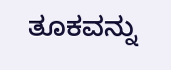ತೂಕವನ್ನು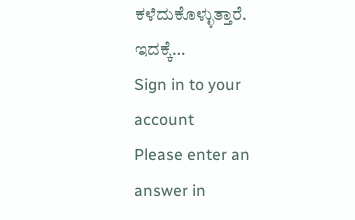ಕಳೆದುಕೊಳ್ಳುತ್ತಾರೆ. ಇದಕ್ಕೆ…
Sign in to your account
Please enter an answer in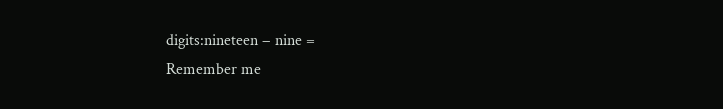digits:nineteen − nine =
Remember me